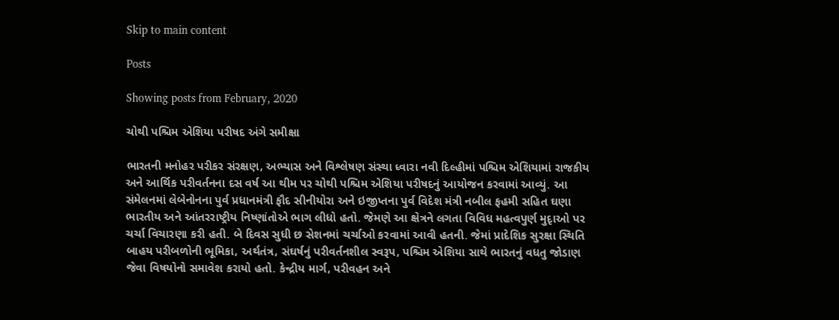Skip to main content

Posts

Showing posts from February, 2020

ચોથી પશ્ચિમ એશિયા પરીષદ અંગે સમીક્ષા

ભારતની મનોહર પરીકર સંરક્ષણ, અભ્યાસ અને વિશ્લેષણ સંસ્થા ધ્વારા નવી દિલ્હીમાં પશ્ચિમ એશિયામાં રાજકીય અને આર્થિક પરીવર્તનના દસ વર્ષ આ થીમ પર ચોથી પશ્ચિમ એશિયા પરીષદનું આયોજન કરવામાં આવ્યું. આ સંમેલનમાં લેબેનોનના પુર્વ પ્રધાનમંત્રી ફૌદ સીનીયોરા અને ઇજીપ્તના પુર્વ વિદેશ મંત્રી નબીલ ફહમી સહિત ઘણા ભારતીય અને આંતરરાષ્ટ્રીય નિષ્ણાંતોએ ભાગ લીધો હતો. જેમણે આ ક્ષેત્રને લગતા વિવિધ મહત્વપુર્ણ મુદૃાઓ પર ચર્ચા વિચારણા કરી હતી. બે દિવસ સુધી છ સેશનમાં ચર્ચાઓ કરવામાં આવી હતની. જેમાં પ્રાદેશિક સુરક્ષા સ્થિતિ બાહય પરીબળોની ભૂમિકા, અર્થતંત્ર, સંઘર્ષનું પરીવર્તનશીલ સ્વરૂપ, પશ્ચિમ એશિયા સાથે ભારતનું વધતુ જોડાણ જેવા વિષયોનો સમાવેશ કરાયો હતો. કેન્દ્રીય માર્ગ, પરીવહન અને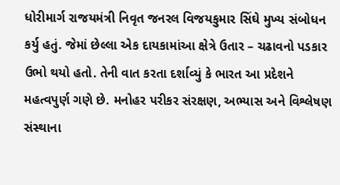ધોરીમાર્ગ રાજયમંત્રી નિવૃત જનરલ વિજયકુમાર સિંઘે મુખ્ય સંબોધન કર્યુ હતું. જેમાં છેલ્લા એક દાયકામાંઆ ક્ષેત્રે ઉતાર – ચઢાવનો પડકાર ઉભો થયો હતો. તેની વાત કરતા દર્શાવ્યું કે ભારત આ પ્રદેશને મહત્વપુર્ણ ગણે છે. મનોહર પરીકર સંરક્ષણ, અભ્યાસ અને વિશ્લેષણ સંસ્થાના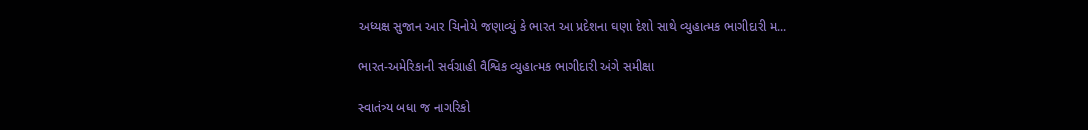અધ્યક્ષ સુજાન આર ચિનોયે જણાવ્યું કે ભારત આ પ્રદેશના ઘણા દેશો સાથે વ્યુહાત્મક ભાગીદારી મ...

ભારત-અમેરિકાની સર્વગ્રાહી વૈશ્વિક વ્યુહાત્મક ભાગીદારી અંગે સમીક્ષા

સ્વાતંત્ર્ય બધા જ નાગરિકો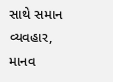સાથે સમાન વ્યવહાર, માનવ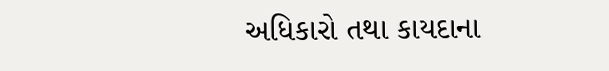અધિકારો તથા કાયદાના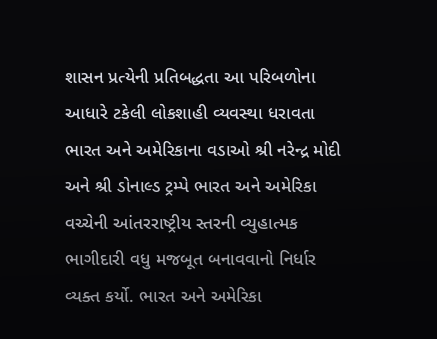શાસન પ્રત્યેની પ્રતિબદ્ધતા આ પરિબળોના આધારે ટકેલી લોકશાહી વ્યવસ્થા ધરાવતા ભારત અને અમેરિકાના વડાઓ શ્રી નરેન્દ્ર મોદી અને શ્રી ડોનાલ્ડ ટ્રમ્પે ભારત અને અમેરિકા વચ્ચેની આંતરરાષ્ટ્રીય સ્તરની વ્યુહાત્મક ભાગીદારી વધુ મજબૂત બનાવવાનો નિર્ધાર વ્યક્ત કર્યો. ભારત અને અમેરિકા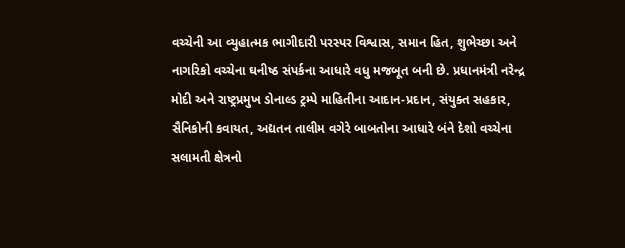વચ્ચેની આ વ્યુહાત્મક ભાગીદારી પરસ્પર વિશ્વાસ, સમાન હિત, શુભેચ્છા અને નાગરિકો વચ્ચેના ઘનીષ્ઠ સંપર્કના આધારે વધુ મજબૂત બની છે. પ્રધાનમંત્રી નરેન્દ્ર મોદી અને રાષ્ટ્રપ્રમુખ ડોનાલ્ડ ટ્રમ્પે માહિતીના આદાન-પ્રદાન, સંયુક્ત સહકાર, સૈનિકોની કવાયત, અદ્યતન તાલીમ વગેરે બાબતોના આધારે બંને દેશો વચ્ચેના સલામતી ક્ષેત્રનો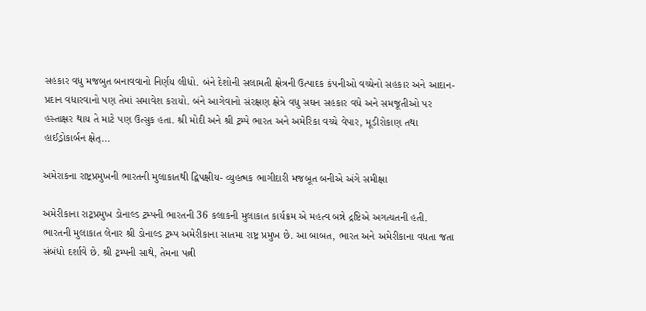સહકાર વધુ મજબુત બનાવવાનો નિર્ણય લીધો. બંને દેશોની સલામતી ક્ષેત્રની ઉત્પાદક કંપનીઓ વચ્ચેનો સહકાર અને આદાન-પ્રદાન વધારવાનો પણ તેમાં સમાવેશ કરાયો. બંને આગેવાનો સંરક્ષણ ક્ષેત્રે વધુ સઘન સહકાર વધે અને સમજૂતીઓ પર હસ્તાક્ષર થાય તે માટે પણ ઉત્સુક હતા. શ્રી મોદી અને શ્રી ટ્રમ્પે ભારત અને અમેરિકા વચ્ચે વેપાર, મૂડીરોકાણ તથા હાઈડ્રોકાર્બન ક્ષેત્...

અમેરાકના રાષ્ટ્રપ્રમુખની ભારતની મુલાકાતથી દ્વિપક્ષીય- વ્યુહત્મક ભાગીદારી મજબૂત બનીએ અંગે સમીક્ષા

અમેરીકાના રાટ્રપ્રમુખ ડોનાલ્ડ ટ્રમ્પની ભારતની 36 કલાકની મુલાકાત કાર્યક્રમ એ મહત્વ બન્ને દ્રષ્ટિએ અગત્યતની હતી. ભારતની મુલાકાત લેનાર શ્રી ડોનાલ્ડ ટ્રમ્પ અમેરીકાના સાતમા રાષ્ટ્ર પ્રમુખ છે. આ બાબત, ભારત અને અમેરીકાના વધતા જતા સંબંધો દર્શાવે છે. શ્રી ટ્રમ્પની સાથે, તેમના પત્ની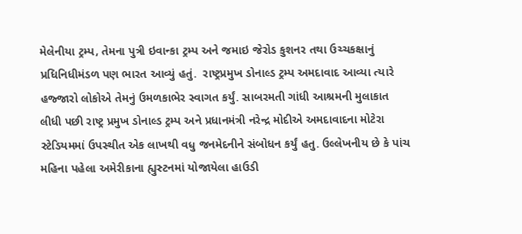મેલેનીયા ટ્રમ્પ, તેમના પુત્રી ઇવાન્કા ટ્રમ્પ અને જમાઇ જેરોડ કુશનર તથા ઉચ્ચકક્ષાનું પ્રધિનિધીમંડળ પણ ભારત આવ્યું હતું.  રાષ્ટ્રપ્રમુખ ડોનાલ્ડ ટ્રમ્પ અમદાવાદ આવ્યા ત્યારે હજ્જારો લોકોએ તેમનું ઉમળકાભેર સ્વાગત કર્યું. સાબરમતી ગાંધી આશ્રમની મુલાકાત લીધી પછી રાષ્ટ્ર પ્રમુખ ડોનાલ્ડ ટ્રમ્પ અને પ્રધાનમંત્રી નરેન્દ્ર મોદીએ અમદાવાદના મોટેરા સ્ટેડિયમમાં ઉપસ્થીત એક લાખથી વધુ જનમેદનીને સંબોધન કર્યું હતુ. ઉલ્લેખનીય છે કે પાંચ મહિના પહેલા અમેરીકાના હ્યુસ્ટનમાં યોજાયેલા હાઉડી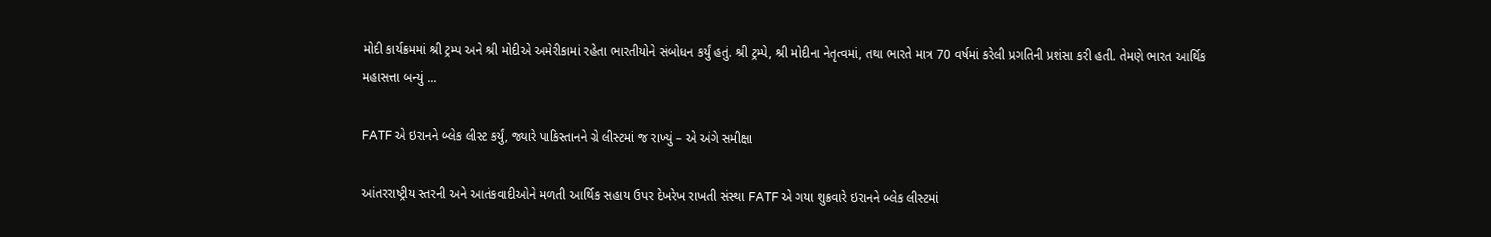મોદી કાર્યક્રમમાં શ્રી ટ્રમ્પ અને શ્રી મોદીએ અમેરીકામાં રહેતા ભારતીયોને સંબોધન કર્યું હતું. શ્રી ટ્રમ્પે, શ્રી મોદીના નેતૃત્વમાં, તથા ભારતે માત્ર 70 વર્ષમાં કરેલી પ્રગતિની પ્રશંસા કરી હતી. તેમણે ભારત આર્થિક મહાસત્તા બન્યું ...

FATF એ ઇરાનને બ્લેક લીસ્ટ કર્યું, જ્યારે પાકિસ્તાનને ગ્રે લીસ્ટમાં જ રાખ્યું – એ અંગે સમીક્ષા

આંતરરાષ્ટ્રીય સ્તરની અને આતંકવાદીઓને મળતી આર્થિક સહાય ઉપર દેખરેખ રાખતી સંસ્થા FATF એ ગયા શુક્રવારે ઇરાનને બ્લેક લીસ્ટમાં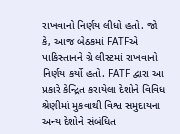રાખવાનો નિર્ણય લીધો હતો. જો કે, આજ બેઠકમાં FATFએ પાકિસ્તાનને ગ્રે લીસ્ટમાં રાખવાનો નિર્ણય કર્યો હતો. FATF દ્વારા આ પ્રકારે કેન્દ્રિત કરાયેલા દેશોને વિવિધ શ્રેણીમાં મુકવાથી વિશ્વ સમુદાયના અન્ય દેશોને સંબંધિત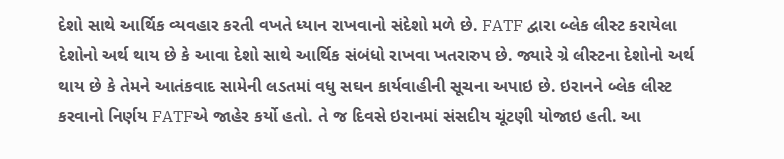દેશો સાથે આર્થિક વ્યવહાર કરતી વખતે ધ્યાન રાખવાનો સંદેશો મળે છે. FATF દ્વારા બ્લેક લીસ્ટ કરાયેલા દેશોનો અર્થ થાય છે કે આવા દેશો સાથે આર્થિક સંબંધો રાખવા ખતરારુપ છે. જ્યારે ગ્રે લીસ્ટના દેશોનો અર્થ થાય છે કે તેમને આતંકવાદ સામેની લડતમાં વધુ સઘન કાર્યવાહીની સૂચના અપાઇ છે. ઇરાનને બ્લેક લીસ્ટ કરવાનો નિર્ણય FATFએ જાહેર કર્યો હતો. તે જ દિવસે ઇરાનમાં સંસદીય ચૂંટણી યોજાઇ હતી. આ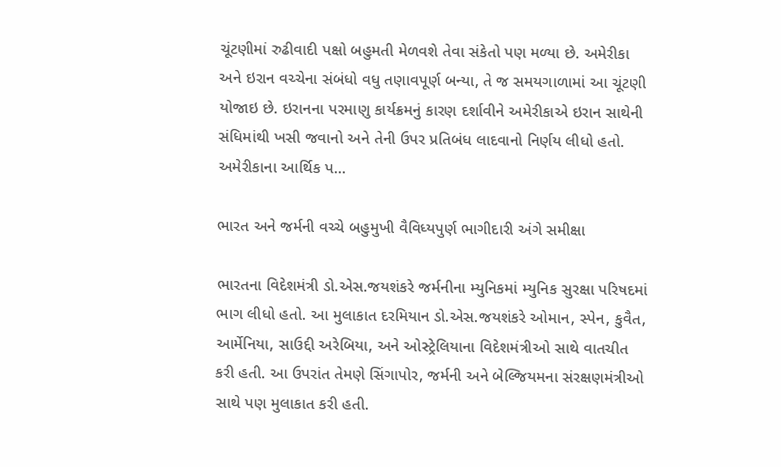ચૂંટણીમાં રુઢીવાદી પક્ષો બહુમતી મેળવશે તેવા સંકેતો પણ મળ્યા છે. અમેરીકા અને ઇરાન વચ્ચેના સંબંધો વધુ તણાવપૂર્ણ બન્યા, તે જ સમયગાળામાં આ ચૂંટણી યોજાઇ છે. ઇરાનના પરમાણુ કાર્યક્રમનું કારણ દર્શાવીને અમેરીકાએ ઇરાન સાથેની સંધિમાંથી ખસી જવાનો અને તેની ઉપર પ્રતિબંધ લાદવાનો નિર્ણય લીધો હતો. અમેરીકાના આર્થિક પ...

ભારત અને જર્મની વચ્ચે બહુમુખી વૈવિધ્યપુર્ણ ભાગીદારી અંગે સમીક્ષા

ભારતના વિદેશમંત્રી ડો.એસ.જયશંકરે જર્મનીના મ્યુનિકમાં મ્યુનિક સુરક્ષા પરિષદમાં ભાગ લીધો હતો. આ મુલાકાત દરમિયાન ડો.એસ.જયશંકરે ઓમાન, સ્પેન, કુવૈત, આર્મેનિયા, સાઉદ્દી અરેબિયા, અને ઓસ્ટ્રેલિયાના વિદેશમંત્રીઓ સાથે વાતચીત કરી હતી. આ ઉપરાંત તેમણે સિંગાપોર, જર્મની અને બેલ્જિયમના સંરક્ષણમંત્રીઓ સાથે પણ મુલાકાત કરી હતી.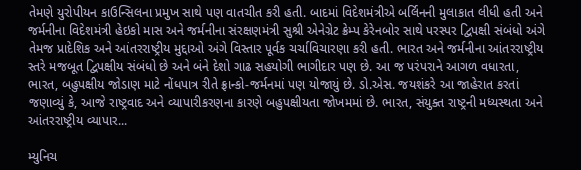તેમણે યુરોપીયન કાઉન્સિલના પ્રમુખ સાથે પણ વાતચીત કરી હતી. બાદમાં વિદેશમંત્રીએ બર્લિનની મુલાકાત લીધી હતી અને જર્મનીના વિદેશમંત્રી હેઇકો માસ અને જર્મનીના સંરક્ષણમંત્રી સુશ્રી એનેગ્રેટ ક્રેમ્પ કેરેનબોર સાથે પરસ્પર દ્વિપક્ષી સંબંધો અંગે તેમજ પ્રાદેશિક અને આંતરરાષ્ટ્રીય મુદ્દાઓ અંગે વિસ્તાર પૂર્વક ચર્ચાવિચારણા કરી હતી. ભારત અને જર્મનીના આંતરરાષ્ટ્રીય સ્તરે મજબૂત દ્વિપક્ષીય સંબંધો છે અને બંને દેશો ગાઢ સહયોગી ભાગીદાર પણ છે. આ જ પરંપરાને આગળ વધારતા, ભારત, બહુપક્ષીય જોડાણ માટે નોંધપાત્ર રીતે ફ્રાન્કો-જર્મનમાં પણ યોજાયું છે. ડો.એસ. જયશંકરે આ જાહેરાત કરતાં જણાવ્યું કે, આજે રાષ્ટ્રવાદ અને વ્યાપારીકરણના કારણે બહુપક્ષીયતા જોખમમાં છે. ભારત, સંયુક્ત રાષ્ટ્રની મધ્યસ્થતા અને આંતરરાષ્ટ્રીય વ્યાપાર...

મ્યુનિચ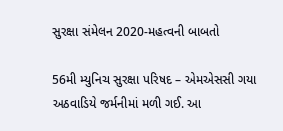સુરક્ષા સંમેલન 2020-મહત્વની બાબતો

56મી મ્યુનિચ સુરક્ષા પરિષદ – એમએસસી ગયા અઠવાડિયે જર્મનીમાં મળી ગઈ. આ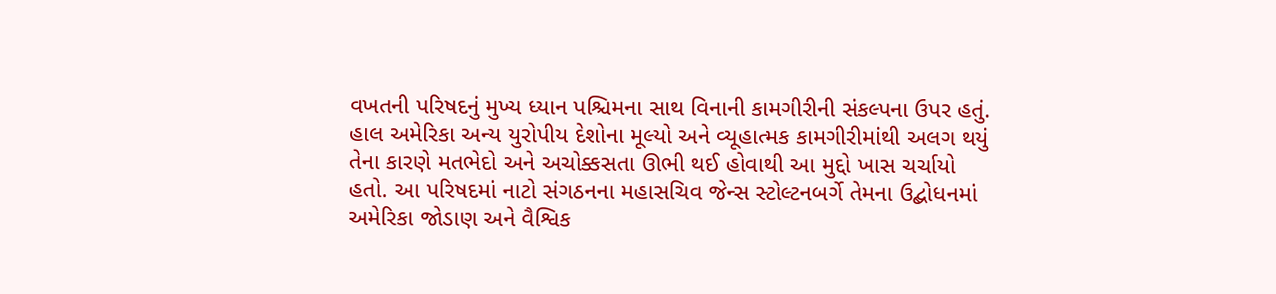વખતની પરિષદનું મુખ્ય ધ્યાન પશ્ચિમના સાથ વિનાની કામગીરીની સંકલ્પના ઉપર હતું. હાલ અમેરિકા અન્ય યુરોપીય દેશોના મૂલ્યો અને વ્યૂહાત્મક કામગીરીમાંથી અલગ થયું તેના કારણે મતભેદો અને અચોક્કસતા ઊભી થઈ હોવાથી આ મુદ્દો ખાસ ચર્ચાયો હતો. આ પરિષદમાં નાટો સંગઠનના મહાસચિવ જેન્સ સ્ટોલ્ટનબર્ગે તેમના ઉદ્બોધનમાં અમેરિકા જોડાણ અને વૈશ્વિક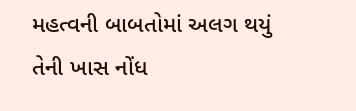મહત્વની બાબતોમાં અલગ થયું તેની ખાસ નોંધ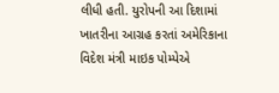લીધી હતી. યુરોપની આ દિશામાં ખાતરીના આગ્રહ કરતાં અમેરિકાના વિદેશ મંત્રી માઇક પોમ્પેએ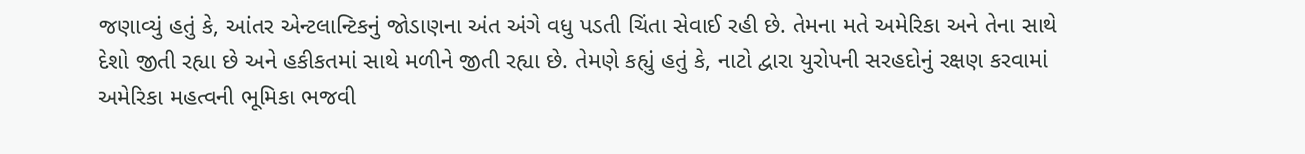જણાવ્યું હતું કે, આંતર એન્ટલાન્ટિકનું જોડાણના અંત અંગે વધુ પડતી ચિંતા સેવાઈ રહી છે. તેમના મતે અમેરિકા અને તેના સાથે દેશો જીતી રહ્યા છે અને હકીકતમાં સાથે મળીને જીતી રહ્યા છે. તેમણે કહ્યું હતું કે, નાટો દ્વારા યુરોપની સરહદોનું રક્ષણ કરવામાં અમેરિકા મહત્વની ભૂમિકા ભજવી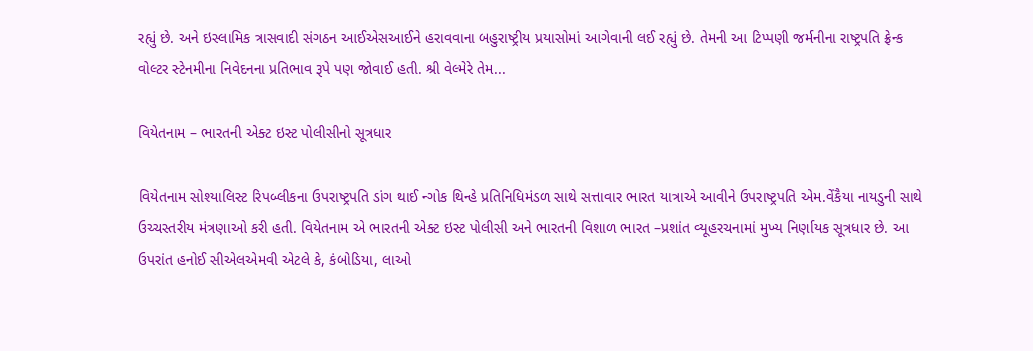રહ્યું છે. અને ઇસ્લામિક ત્રાસવાદી સંગઠન આઈએસઆઈને હરાવવાના બહુરાષ્ટ્રીય પ્રયાસોમાં આગેવાની લઈ રહ્યું છે. તેમની આ ટિપ્પણી જર્મનીના રાષ્ટ્રપતિ ફ્રેન્ક વોલ્ટર સ્ટેનમીના નિવેદનના પ્રતિભાવ રૂપે પણ જોવાઈ હતી. શ્રી વેલ્મેરે તેમ...

વિયેતનામ – ભારતની એક્ટ ઇસ્ટ પોલીસીનો સૂત્રધાર

વિયેતનામ સોશ્યાલિસ્ટ રિપબ્લીકના ઉપરાષ્ટ્રપતિ ડાંગ થાઈ ન્ગોક થિન્હે પ્રતિનિધિમંડળ સાથે સત્તાવાર ભારત યાત્રાએ આવીને ઉપરાષ્ટ્રપતિ એમ.વેંકૈયા નાયડુની સાથે ઉચ્ચસ્તરીય મંત્રણાઓ કરી હતી. વિયેતનામ એ ભારતની એક્ટ ઇસ્ટ પોલીસી અને ભારતની વિશાળ ભારત –પ્રશાંત વ્યૂહરચનામાં મુખ્ય નિર્ણાયક સૂત્રધાર છે. આ ઉપરાંત હનોઈ સીએલએમવી એટલે કે, કંબોડિયા, લાઓ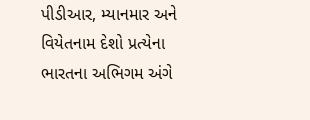પીડીઆર, મ્યાનમાર અને વિયેતનામ દેશો પ્રત્યેના ભારતના અભિગમ અંગે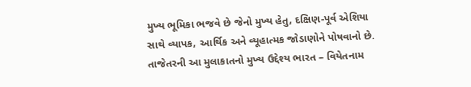મુખ્ય ભૂમિકા ભજવે છે જેનો મુખ્ય હેતુ, દક્ષિણ-પૂર્વ એશિયા સાથે વ્યાપક, આર્થિક અને વ્યૂહાત્મક જોડાણોને પોષવાનો છે.  તાજેતરની આ મુલાકાતનો મુખ્ય ઉદ્દેશ્ય ભારત – વિયેતનામ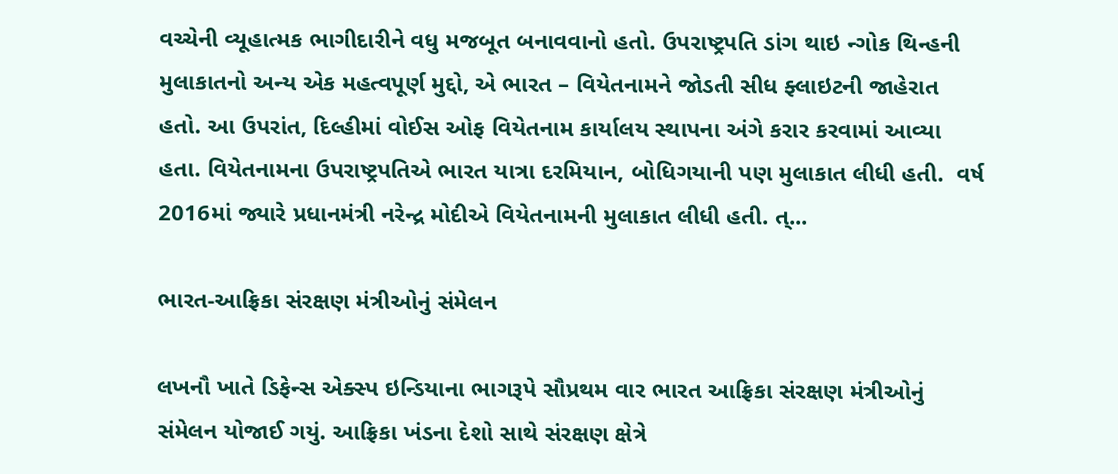વચ્ચેની વ્યૂહાત્મક ભાગીદારીને વધુ મજબૂત બનાવવાનો હતો. ઉપરાષ્ટ્રપતિ ડાંગ થાઇ ન્ગોક થિન્હની મુલાકાતનો અન્ય એક મહત્વપૂર્ણ મુદ્દો, એ ભારત – વિયેતનામને જોડતી સીધ ફ્લાઇટની જાહેરાત હતો. આ ઉપરાંત, દિલ્હીમાં વોઈસ ઓફ વિયેતનામ કાર્યાલય સ્થાપના અંગે કરાર કરવામાં આવ્યા હતા. વિયેતનામના ઉપરાષ્ટ્રપતિએ ભારત યાત્રા દરમિયાન, બોધિગયાની પણ મુલાકાત લીધી હતી.  વર્ષ 2016માં જ્યારે પ્રધાનમંત્રી નરેન્દ્ર મોદીએ વિયેતનામની મુલાકાત લીધી હતી. ત્...

ભારત-આફ્રિકા સંરક્ષણ મંત્રીઓનું સંમેલન

લખનૌ ખાતે ડિફેન્સ એક્સ્પ ઇન્ડિયાના ભાગરૂપે સૌપ્રથમ વાર ભારત આફ્રિકા સંરક્ષણ મંત્રીઓનું સંમેલન યોજાઈ ગયું. આફ્રિકા ખંડના દેશો સાથે સંરક્ષણ ક્ષેત્રે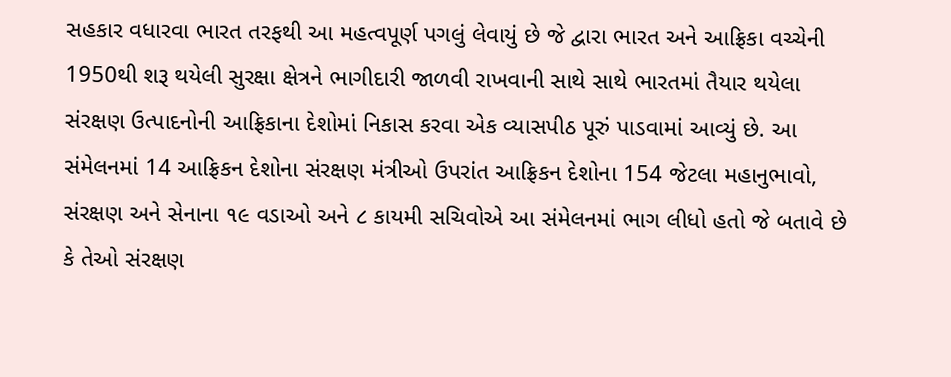સહકાર વધારવા ભારત તરફથી આ મહત્વપૂર્ણ પગલું લેવાયું છે જે દ્વારા ભારત અને આફ્રિકા વચ્ચેની 1950થી શરૂ થયેલી સુરક્ષા ક્ષેત્રને ભાગીદારી જાળવી રાખવાની સાથે સાથે ભારતમાં તૈયાર થયેલા સંરક્ષણ ઉત્પાદનોની આફ્રિકાના દેશોમાં નિકાસ કરવા એક વ્યાસપીઠ પૂરું પાડવામાં આવ્યું છે. આ સંમેલનમાં 14 આફ્રિકન દેશોના સંરક્ષણ મંત્રીઓ ઉપરાંત આફ્રિકન દેશોના 154 જેટલા મહાનુભાવો, સંરક્ષણ અને સેનાના ૧૯ વડાઓ અને ૮ કાયમી સચિવોએ આ સંમેલનમાં ભાગ લીધો હતો જે બતાવે છે કે તેઓ સંરક્ષણ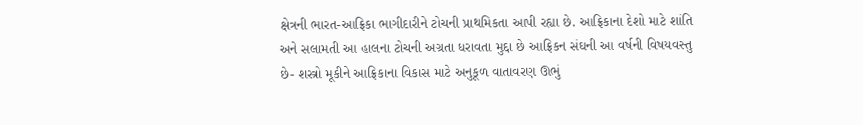ક્ષેત્રની ભારત-આફ્રિકા ભાગીદારીને ટોચની પ્રાથમિકતા આપી રહ્યા છે. આફ્રિકાના દેશો માટે શાંતિ અને સલામતી આ હાલના ટોચની અગ્રતા ધરાવતા મુદ્દા છે આફ્રિકન સંઘની આ વર્ષની વિષયવસ્તુ છે- શસ્ત્રો મૂકીને આફ્રિકાના વિકાસ માટે અનુકૂળ વાતાવરણ ઊભું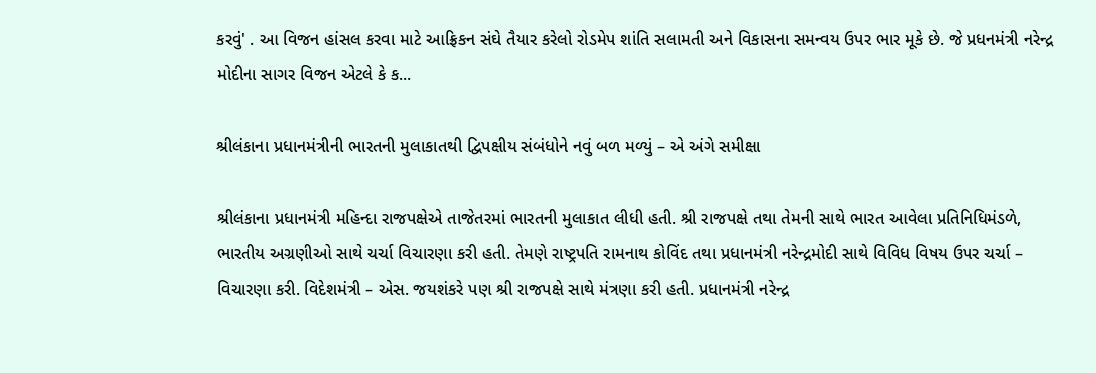કરવું' . આ વિજન હાંસલ કરવા માટે આફ્રિકન સંઘે તૈયાર કરેલો રોડમેપ શાંતિ સલામતી અને વિકાસના સમન્વય ઉપર ભાર મૂકે છે. જે પ્રધનમંત્રી નરેન્દ્ર મોદીના સાગર વિજન એટલે કે ક...

શ્રીલંકાના પ્રધાનમંત્રીની ભારતની મુલાકાતથી દ્વિપક્ષીય સંબંધોને નવું બળ મળ્યું – એ અંગે સમીક્ષા

શ્રીલંકાના પ્રધાનમંત્રી મહિન્દા રાજપક્ષેએ તાજેતરમાં ભારતની મુલાકાત લીધી હતી. શ્રી રાજપક્ષે તથા તેમની સાથે ભારત આવેલા પ્રતિનિધિમંડળે, ભારતીય અગ્રણીઓ સાથે ચર્ચા વિચારણા કરી હતી. તેમણે રાષ્ટ્રપતિ રામનાથ કોવિંદ તથા પ્રધાનમંત્રી નરેન્દ્રમોદી સાથે વિવિધ વિષય ઉપર ચર્ચા – વિચારણા કરી. વિદેશમંત્રી – એસ. જયશંકરે પણ શ્રી રાજપક્ષે સાથે મંત્રણા કરી હતી. પ્રધાનમંત્રી નરેન્દ્ર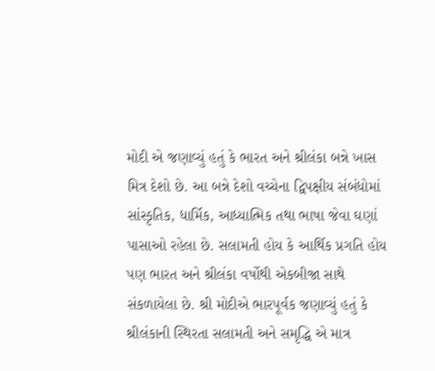મોદી એ જણાવ્યું હતું કે ભારત અને શ્રીલંકા બન્ને ખાસ મિત્ર દેશો છે. આ બન્ને દેશો વચ્ચેના દ્વિપક્ષીય સંબંધોમાં સાંસ્કૃતિક, ધાર્મિક, આધ્યાત્મિક તથા ભાષા જેવા ઘણાં પાસાઓ રહેલા છે. સલામતી હોય કે આર્થિક પ્રગતિ હોય પણ ભારત અને શ્રીલંકા વર્ષોથી એકબીજા સાથે સંકળાયેલા છે. શ્રી મોદીએ ભારપૂર્વક જણાવ્યું હતું કે શ્રીલંકાની સ્થિરતા સલામતી અને સમૃદ્ધિ એ માત્ર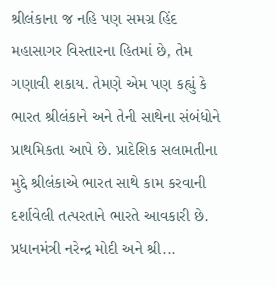શ્રીલંકાના જ નહિ પણ સમગ્ર હિંદ મહાસાગર વિસ્તારના હિતમાં છે, તેમ ગણાવી શકાય. તેમણે એમ પણ કહ્યું કે ભારત શ્રીલંકાને અને તેની સાથેના સંબંધોને પ્રાથમિકતા આપે છે. પ્રાદેશિક સલામતીના મુદ્દે શ્રીલંકાએ ભારત સાથે કામ કરવાની દર્શાવેલી તત્પરતાને ભારતે આવકારી છે. પ્રધાનમંત્રી નરેન્દ્ર મોદી અને શ્રી...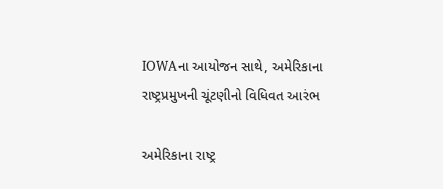IOWAના આયોજન સાથે, અમેરિકાના રાષ્ટ્રપ્રમુખની ચૂંટણીનો વિધિવત આરંભ

અમેરિકાના રાષ્ટ્ર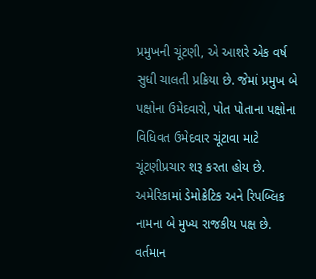પ્રમુખની ચૂંટણી, એ આશરે એક વર્ષ સુધી ચાલતી પ્રક્રિયા છે. જેમાં પ્રમુખ બે પક્ષોના ઉમેદવારો, પોત પોતાના પક્ષોના વિધિવત ઉમેદવાર ચૂંટાવા માટે ચૂંટણીપ્રચાર શરૂ કરતા હોય છે. અમેરિકામાં ડેમોક્રેટિક અને રિપબ્લિક નામના બે મુખ્ય રાજકીય પક્ષ છે. વર્તમાન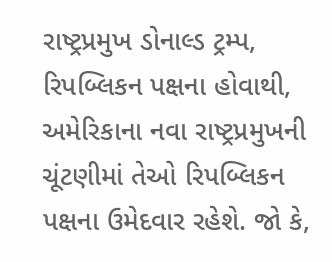રાષ્ટ્રપ્રમુખ ડોનાલ્ડ ટ્રમ્પ, રિપબ્લિકન પક્ષના હોવાથી, અમેરિકાના નવા રાષ્ટ્રપ્રમુખની ચૂંટણીમાં તેઓ રિપબ્લિકન પક્ષના ઉમેદવાર રહેશે. જો કે,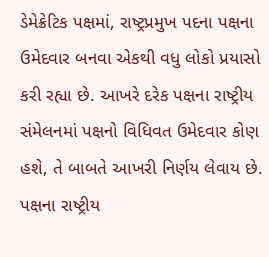ડેમેક્રેટિક પક્ષમાં, રાષ્ટ્રપ્રમુખ પદના પક્ષના ઉમેદવાર બનવા એકથી વધુ લોકો પ્રયાસો કરી રહ્યા છે. આખરે દરેક પક્ષના રાષ્ટ્રીય સંમેલનમાં પક્ષનો વિધિવત ઉમેદવાર કોણ હશે, તે બાબતે આખરી નિર્ણય લેવાય છે. પક્ષના રાષ્ટ્રીય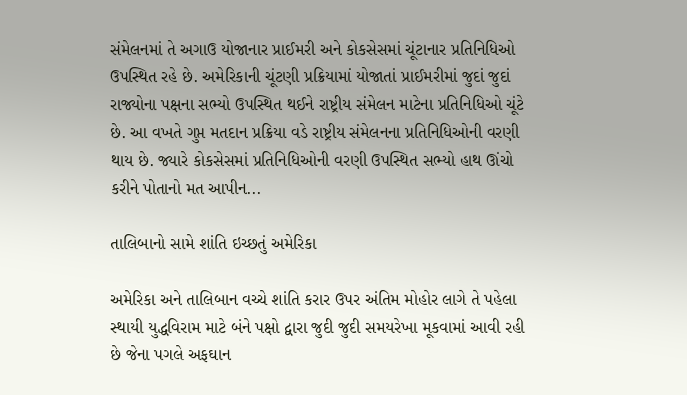સંમેલનમાં તે અગાઉ યોજાનાર પ્રાઈમરી અને કોકસેસમાં ચૂંટાનાર પ્રતિનિધિઓ ઉપસ્થિત રહે છે. અમેરિકાની ચૂંટણી પ્રક્રિયામાં યોજાતાં પ્રાઈમરીમાં જુદાં જુદાં રાજ્યોના પક્ષના સભ્યો ઉપસ્થિત થઈને રાષ્ટ્રીય સંમેલન માટેના પ્રતિનિધિઓ ચૂંટે છે. આ વખતે ગુપ્ત મતદાન પ્રક્રિયા વડે રાષ્ટ્રીય સંમેલનના પ્રતિનિધિઓની વરણી થાય છે. જ્યારે કોકસેસમાં પ્રતિનિધિઓની વરણી ઉપસ્થિત સભ્યો હાથ ઊંચો કરીને પોતાનો મત આપીન...

તાલિબાનો સામે શાંતિ ઇચ્છતું અમેરિકા

અમેરિકા અને તાલિબાન વચ્ચે શાંતિ કરાર ઉપર અંતિમ મોહોર લાગે તે પહેલા સ્થાયી યુદ્ધવિરામ માટે બંને પક્ષો દ્વારા જુદી જુદી સમયરેખા મૂકવામાં આવી રહી છે જેના પગલે અફઘાન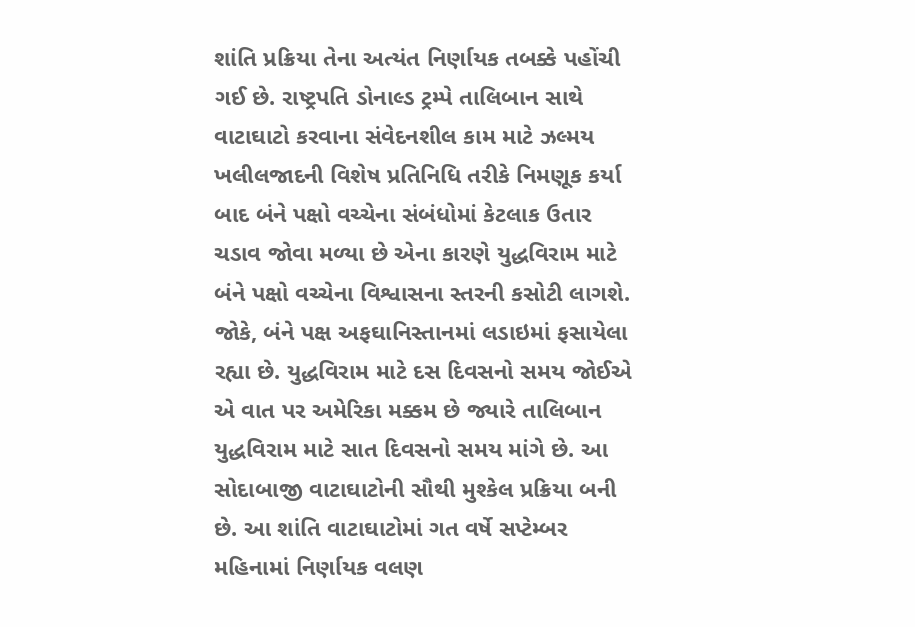શાંતિ પ્રક્રિયા તેના અત્યંત નિર્ણાયક તબક્કે પહોંચી ગઈ છે. રાષ્ટ્રપતિ ડોનાલ્ડ ટ્રમ્પે તાલિબાન સાથે વાટાઘાટો કરવાના સંવેદનશીલ કામ માટે ઝલ્મય ખલીલજાદની વિશેષ પ્રતિનિધિ તરીકે નિમણૂક કર્યા બાદ બંને પક્ષો વચ્ચેના સંબંધોમાં કેટલાક ઉતાર ચડાવ જોવા મળ્યા છે એના કારણે યુદ્ધવિરામ માટે બંને પક્ષો વચ્ચેના વિશ્વાસના સ્તરની કસોટી લાગશે. જોકે, બંને પક્ષ અફઘાનિસ્તાનમાં લડાઇમાં ફસાયેલા રહ્યા છે. યુદ્ધવિરામ માટે દસ દિવસનો સમય જોઈએ એ વાત પર અમેરિકા મક્કમ છે જ્યારે તાલિબાન યુદ્ધવિરામ માટે સાત દિવસનો સમય માંગે છે. આ સોદાબાજી વાટાઘાટોની સૌથી મુશ્કેલ પ્રક્રિયા બની છે. આ શાંતિ વાટાઘાટોમાં ગત વર્ષે સપ્ટેમ્બર મહિનામાં નિર્ણાયક વલણ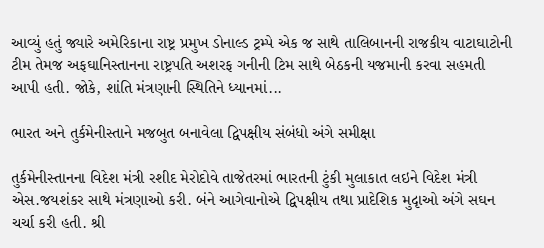આવ્યું હતું જ્યારે અમેરિકાના રાષ્ટ્ર પ્રમુખ ડોનાલ્ડ ટ્રમ્પે એક જ સાથે તાલિબાનની રાજકીય વાટાઘાટોની ટીમ તેમજ અફઘાનિસ્તાનના રાષ્ટ્રપતિ અશરફ ગનીની ટિમ સાથે બેઠકની યજમાની કરવા સહમતી આપી હતી. જોકે, શાંતિ મંત્રણાની સ્થિતિને ધ્યાનમાં...

ભારત અને તુર્કમેનીસ્તાને મજબુત બનાવેલા દ્વિપક્ષીય સંબંધો અંગે સમીક્ષા

તુર્કમેનીસ્તાનના વિદેશ મંત્રી રશીદ મેરોદોવે તાજેતરમાં ભારતની ટુંકી મુલાકાત લઇને વિદેશ મંત્રી એસ.જયશંકર સાથે મંત્રણાઓ કરી. બંને આગેવાનોએ દ્વિપક્ષીય તથા પ્રાદેશિક મુદૃાઓ અંગે સઘન ચર્ચા કરી હતી. શ્રી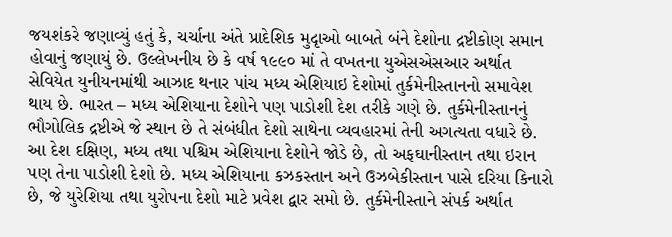જયશંકરે જણાવ્યું હતું કે, ચર્ચાના અંતે પ્રાદેશિક મુદૃાઓ બાબતે બંને દેશોના દ્રષ્ટીકોણ સમાન હોવાનું જણાયું છે. ઉલ્લેખનીય છે કે વર્ષ ૧૯૯૦ માં તે વખતના યુએસએસઆર અર્થાત સેવિયેત યુનીયનમાંથી આઝાદ થનાર પાંચ મધ્ય એશિયાઇ દેશોમાં તુર્કમેનીસ્તાનનો સમાવેશ થાય છે. ભારત – મધ્ય એશિયાના દેશોને પણ પાડોશી દેશ તરીકે ગણે છે. તુર્કમેનીસ્તાનનું ભૌગોલિક દ્રષ્ટીએ જે સ્થાન છે તે સંબંધીત દેશો સાથેના વ્યવહારમાં તેની અગત્યતા વધારે છે. આ દેશ દક્ષિણ, મધ્ય તથા પશ્ચિમ એશિયાના દેશોને જોડે છે, તો અફઘાનીસ્તાન તથા ઇરાન પણ તેના પાડોશી દેશો છે. મધ્ય એશિયાના કઝકસ્તાન અને ઉઝબેકીસ્તાન પાસે દરિયા કિનારો છે, જે યુરેશિયા તથા યુરોપના દેશો માટે પ્રવેશ દ્વાર સમો છે. તુર્કમેનીસ્તાને સંપર્ક અર્થાત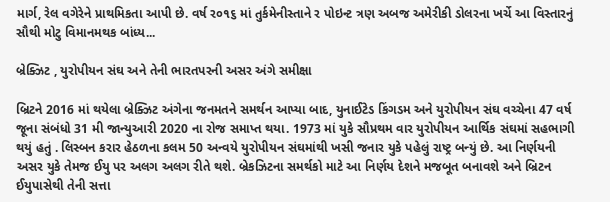માર્ગ, રેલ વગેરેને પ્રાથમિકતા આપી છે. વર્ષ ર૦૧૬ માં તુર્કમેનીસ્તાને ર પોઇન્ટ ત્રણ અબજ અમેરીકી ડોલરના ખર્ચે આ વિસ્તારનું સૌથી મોટુ વિમાનમથક બાંધ્ય...

બ્રેક્ઝિટ , યુરોપીયન સંઘ અને તેની ભારતપરની અસર અંગે સમીક્ષા

બ્રિટને 2016 માં થયેલા બ્રેક્ઝિટ અંગેના જનમતને સમર્થન આપ્યા બાદ, યુનાઈટેડ કિંગડમ અને યુરોપીયન સંઘ વચ્ચેના 47 વર્ષ જૂના સંબંધો 31 મી જાન્યુઆરી 2020 ના રોજ સમાપ્ત થયા. 1973 માં યુકે સૌપ્રથમ વાર યુરોપીયન આર્થિક સંઘમાં સહભાગી થયું હતું . લિસ્બન કરાર હેઠળના કલમ 50 અન્વયે યુરોપીયન સંઘમાંથી ખસી જનાર યુકે પહેલું રાષ્ટ્ર બન્યું છે. આ નિર્ણયની અસર યુકે તેમજ ઈયુ પર અલગ અલગ રીતે થશે. બ્રેકઝિટના સમર્થકો માટે આ નિર્ણય દેશને મજબૂત બનાવશે અને બ્રિટન ઈયુપાસેથી તેની સત્તા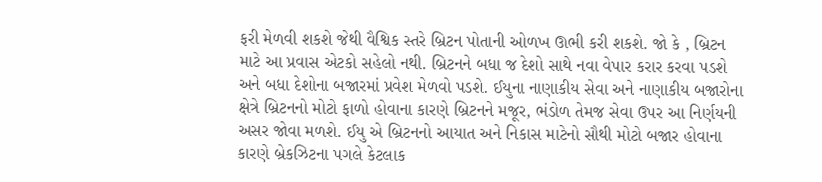ફરી મેળવી શકશે જેથી વૈશ્વિક સ્તરે બ્રિટન પોતાની ઓળખ ઊભી કરી શકશે. જો કે , બ્રિટન માટે આ પ્રવાસ એટકો સહેલો નથી. બ્રિટનને બધા જ દેશો સાથે નવા વેપાર કરાર કરવા પડશે અને બધા દેશોના બજારમાં પ્રવેશ મેળવો પડશે. ઈયુના નાણાકીય સેવા અને નાણાકીય બજારોના ક્ષેત્રે બ્રિટનનો મોટો ફાળો હોવાના કારણે બ્રિટનને મજૂર, ભંડોળ તેમજ સેવા ઉપર આ નિર્ણયની અસર જોવા મળશે. ઈયુ એ બ્રિટનનો આયાત અને નિકાસ માટેનો સૌથી મોટો બજાર હોવાના કારણે બ્રેકઝિટના પગલે કેટલાક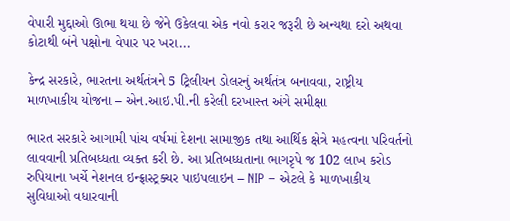વેપારી મુદ્દાઓ ઊભા થયા છે જેને ઉકેલવા એક નવો કરાર જરૂરી છે અન્યથા દરો અથવા કોટાથી બંને પક્ષોના વેપાર પર ખરા...

કેન્દ્ર સરકારે, ભારતના અર્થતંત્રને 5 ટ્રિલીયન ડોલરનું અર્થતંત્ર બનાવવા, રાષ્ટ્રીય માળખાકીય યોજના – એન.આઇ.પી.ની કરેલી દરખાસ્ત અંગે સમીક્ષા

ભારત સરકારે આગામી પાંચ વર્ષમાં દેશના સામાજીક તથા આર્થિક ક્ષેત્રે મહત્વના પરિવર્તનો લાવવાની પ્રતિબધ્ધતા વ્યક્ત કરી છે. આ પ્રતિબધ્ધતાના ભાગરૃપે જ 102 લાખ કરોડ રુપિયાના ખર્ચે નેશનલ ઇન્ફ્રાસ્ટ્રક્ચર પાઇપલાઇન – NIP – એટલે કે માળખાકીય સુવિધાઓ વધારવાની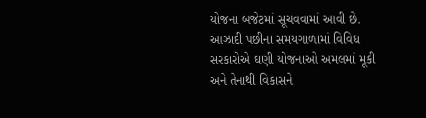યોજના બજેટમાં સૂચવવામાં આવી છે. આઝાદી પછીના સમયગાળામાં વિવિધ સરકારોએ ઘણી યોજનાઓ અમલમાં મૂકી અને તેનાથી વિકાસને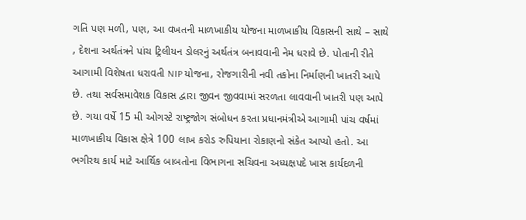ગતિ પણ મળી, પણ, આ વખતની માળખાકીય યોજના માળખાકીય વિકાસની સાથે – સાથે , દેશના અર્થતંત્રને પાંચ ટ્રિલીયન ડોલરનું અર્થતંત્ર બનાવવાની નેમ ધરાવે છે. પોતાની રીતે આગામી વિશેષતા ધરાવતી NIP યોજના, રોજગારીની નવી તકોના નિર્માણની ખાતરી આપે છે. તથા સર્વસમાવેશક વિકાસ દ્વારા જીવન જીવવામાં સરળતા લાવવાની ખાતરી પણ આપે છે. ગયા વર્ષે 15 મી ઓગસ્ટે રાષ્ટ્રજોગ સંબોધન કરતા પ્રધાનમંત્રીએ આગામી પાંચ વર્ષમાં માળખાકીય વિકાસ ક્ષેત્રે 100 લાખ કરોડ રુપિયાના રોકાણનો સંકેત આપ્યો હતો. આ ભગીરથ કાર્ય માટે આર્થિક બાબતોના વિભાગના સચિવના અધ્યક્ષપદે ખાસ કાર્યદળની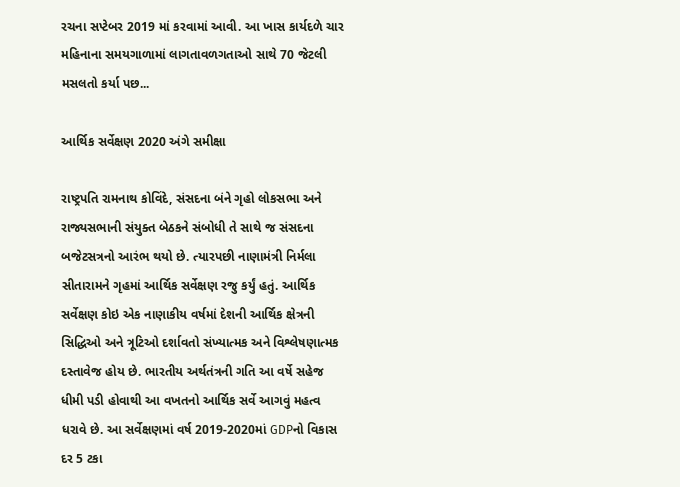રચના સપ્ટેબર 2019 માં કરવામાં આવી. આ ખાસ કાર્યદળે ચાર મહિનાના સમયગાળામાં લાગતાવળગતાઓ સાથે 70 જેટલી મસલતો કર્યા પછ...

આર્થિક સર્વેક્ષણ 2020 અંગે સમીક્ષા

રાષ્ટ્રપતિ રામનાથ કોવિંદે, સંસદના બંને ગૃહો લોકસભા અને રાજ્યસભાની સંયુક્ત બેઠકને સંબોધી તે સાથે જ સંસદના બજેટસત્રનો આરંભ થયો છે. ત્યારપછી નાણામંત્રી નિર્મલા સીતારામને ગૃહમાં આર્થિક સર્વેક્ષણ રજુ કર્યું હતું. આર્થિક સર્વેક્ષણ કોઇ એક નાણાકીય વર્ષમાં દેશની આર્થિક ક્ષેત્રની સિદ્ધિઓ અને ત્રૂટિઓ દર્શાવતો સંખ્યાત્મક અને વિશ્લેષણાત્મક દસ્તાવેજ હોય છે. ભારતીય અર્થતંત્રની ગતિ આ વર્ષે સહેજ ધીમી પડી હોવાથી આ વખતનો આર્થિક સર્વે આગવું મહત્વ ધરાવે છે. આ સર્વેક્ષણમાં વર્ષ 2019-2020માં GDPનો વિકાસ દર 5 ટકા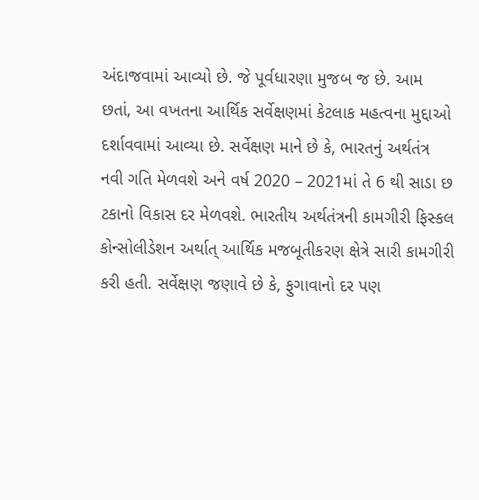અંદાજવામાં આવ્યો છે. જે પૂર્વધારણા મુજબ જ છે. આમ છતાં, આ વખતના આર્થિક સર્વેક્ષણમાં કેટલાક મહત્વના મુદ્દાઓ દર્શાવવામાં આવ્યા છે. સર્વેક્ષણ માને છે કે, ભારતનું અર્થતંત્ર નવી ગતિ મેળવશે અને વર્ષ 2020 – 2021માં તે 6 થી સાડા છ ટકાનો વિકાસ દર મેળવશે. ભારતીય અર્થતંત્રની કામગીરી ફિસ્કલ કોન્સોલીડેશન અર્થાત્ આર્થિક મજબૂતીકરણ ક્ષેત્રે સારી કામગીરી કરી હતી. સર્વેક્ષણ જણાવે છે કે, ફુગાવાનો દર પણ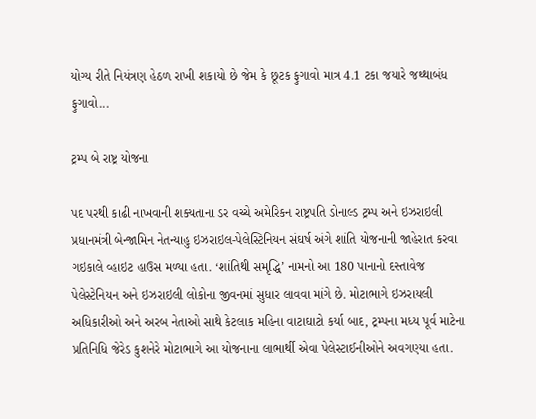યોગ્ય રીતે નિયંત્રણ હેઠળ રાખી શકાયો છે જેમ કે છૂટક ફુગાવો માત્ર 4.1 ટકા જયારે જથ્થાબંધ ફુગાવો...

ટ્રમ્પ બે રાષ્ટ્ર યોજના

પદ પરથી કાઢી નાખવાની શક્યતાના ડર વચ્ચે અમેરિકન રાષ્ટ્રપતિ ડોનાલ્ડ ટ્રમ્પ અને ઇઝરાઇલી પ્રધાનમંત્રી બેન્જામિન નેતન્યાહુ ઇઝરાઇલ-પેલેસ્ટિનિયન સંઘર્ષ અંગે શાંતિ યોજનાની જાહેરાત કરવા ગઇકાલે વ્હાઇટ હાઉસ મળ્યા હતા. ‘શાંતિથી સમૃદ્ધિ’ નામનો આ 180 પાનાનો દસ્તાવેજ પેલેસ્ટેનિયન અને ઇઝરાઇલી લોકોના જીવનમાં સુધાર લાવવા માંગે છે. મોટાભાગે ઇઝરાયલી અધિકારીઓ અને અરબ નેતાઓ સાથે કેટલાક મહિના વાટાઘાટો કર્યા બાદ, ટ્રમ્પના મધ્ય પૂર્વ માટેના પ્રતિનિધિ જેરેડ કુશનેરે મોટાભાગે આ યોજનાના લાભાર્થી એવા પેલેસ્ટાઈનીઓને અવગણ્યા હતા.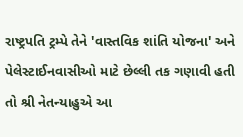રાષ્ટ્રપતિ ટ્રમ્પે તેને 'વાસ્તવિક શાંતિ યોજના' અને પેલેસ્ટાઈનવાસીઓ માટે છેલ્લી તક ગણાવી હતી તો શ્રી નેતન્યાહુએ આ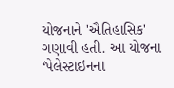યોજનાને 'ઐતિહાસિક' ગણાવી હતી. આ યોજના ‘પેલેસ્ટાઇનના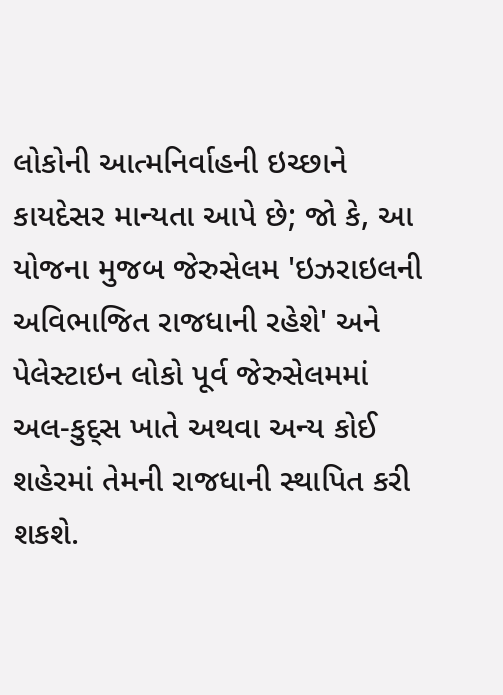લોકોની આત્મનિર્વાહની ઇચ્છાને કાયદેસર માન્યતા આપે છે; જો કે, આ યોજના મુજબ જેરુસેલમ 'ઇઝરાઇલની અવિભાજિત રાજધાની રહેશે' અને પેલેસ્ટાઇન લોકો પૂર્વ જેરુસેલમમાં અલ-કુદ્સ ખાતે અથવા અન્ય કોઈ શહેરમાં તેમની રાજધાની સ્થાપિત કરી શકશે.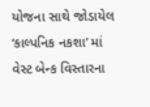યોજના સાથે જોડાયેલ ‘કાલ્પનિક નકશા’ માં વેસ્ટ બેન્ક વિસ્તારના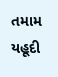તમામ યહૂદી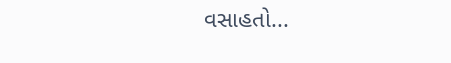વસાહતો...